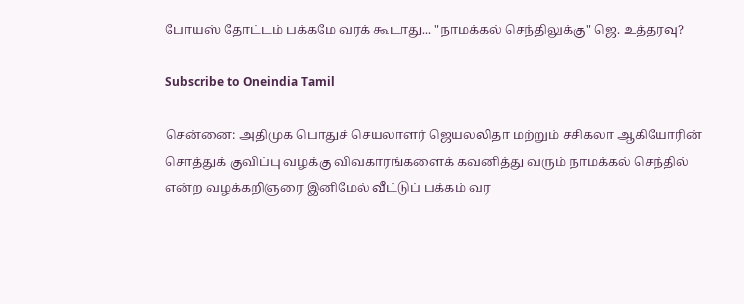போயஸ் தோட்டம் பக்கமே வரக் கூடாது... "நாமக்கல் செந்திலுக்கு" ஜெ. உத்தரவு?

Subscribe to Oneindia Tamil

சென்னை: அதிமுக பொதுச் செயலாளர் ஜெயலலிதா மற்றும் சசிகலா ஆகியோரின் சொத்துக் குவிப்பு வழக்கு விவகாரங்களைக் கவனித்து வரும் நாமக்கல் செந்தில் என்ற வழக்கறிஞரை இனிமேல் வீட்டுப் பக்கம் வர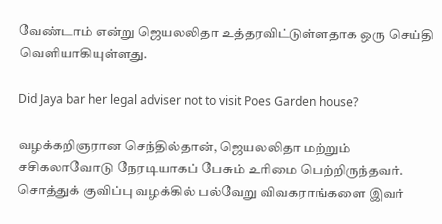வேண்டாம் என்று ஜெயலலிதா உத்தரவிட்டுள்ளதாக ஒரு செய்தி வெளியாகியுள்ளது.

Did Jaya bar her legal adviser not to visit Poes Garden house?

வழக்கறிஞரான செந்தில்தான், ஜெயலலிதா மற்றும் சசிகலாவோடு நேரடியாகப் பேசும் உரிமை பெற்றிருந்தவர். சொத்துக் குவிப்பு வழக்கில் பல்வேறு விவகராங்களை இவர்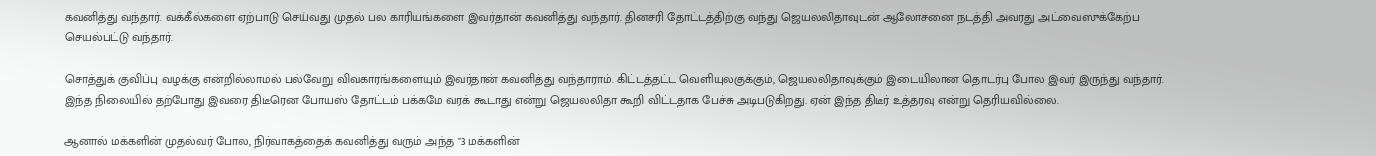கவனித்து வந்தார். வக்கீல்களை ஏற்பாடு செய்வது முதல் பல காரியங்களை இவர்தான் கவனித்து வந்தார். தினசரி தோட்டத்திற்கு வந்து ஜெயலலிதாவுடன் ஆலோசனை நடத்தி அவரது அட்வைஸுக்கேற்ப செயல்பட்டு வந்தார்.

சொத்துக் குவிப்பு வழக்கு என்றில்லாமல் பல்வேறு விவகாரங்களையும் இவர்தான் கவனித்து வந்தாராம். கிட்டத்தட்ட வெளியுலகுக்கும், ஜெயலலிதாவுக்கும் இடையிலான தொடர்பு போல இவர் இருந்து வந்தார். இந்த நிலையில் தற்போது இவரை திடீரென போயஸ் தோட்டம் பக்கமே வரக் கூடாது என்று ஜெயலலிதா கூறி விட்டதாக பேச்சு அடிபடுகிறது. ஏன் இந்த திடீர் உத்தரவு என்று தெரியவில்லை.

ஆனால் மக்களின் முதல்வர் போல, நிர்வாகத்தைக் கவனித்து வரும் அந்த "3 மக்களின்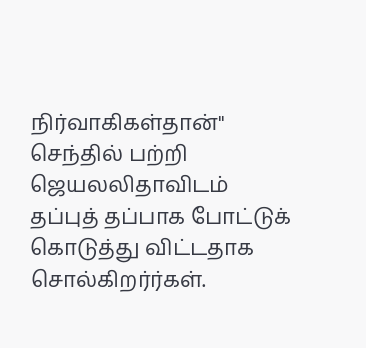நிர்வாகிகள்தான்" செந்தில் பற்றி ஜெயலலிதாவிடம் தப்புத் தப்பாக போட்டுக் கொடுத்து விட்டதாக சொல்கிறர்ர்கள்.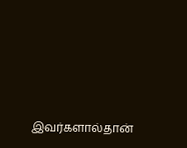இவர்களால்தான்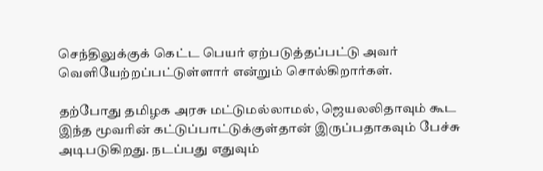செந்திலுக்குக் கெட்ட பெயர் ஏற்படுத்தப்பட்டு அவர் வெளியேற்றப்பட்டுள்ளார் என்றும் சொல்கிறார்கள்.

தற்போது தமிழக அரசு மட்டுமல்லாமல், ஜெயலலிதாவும் கூட இந்த மூவரின் கட்டுப்பாட்டுக்குள்தான் இருப்பதாகவும் பேச்சு அடிபடுகிறது. நடப்பது எதுவும்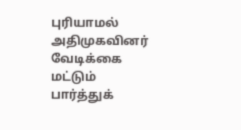புரியாமல் அதிமுகவினர் வேடிக்கை மட்டும் பார்த்துக்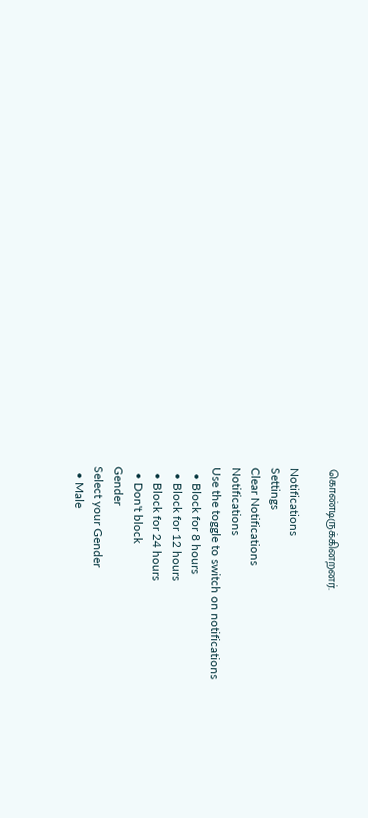கொண்டிருக்கினறனர்.

Notifications
Settings
Clear Notifications
Notifications
Use the toggle to switch on notifications
  • Block for 8 hours
  • Block for 12 hours
  • Block for 24 hours
  • Don't block
Gender
Select your Gender
  • Male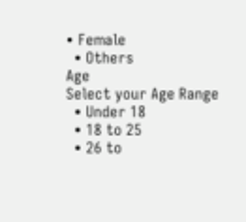• Female
  • Others
Age
Select your Age Range
  • Under 18
  • 18 to 25
  • 26 to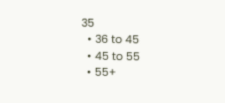35
  • 36 to 45
  • 45 to 55
  • 55+